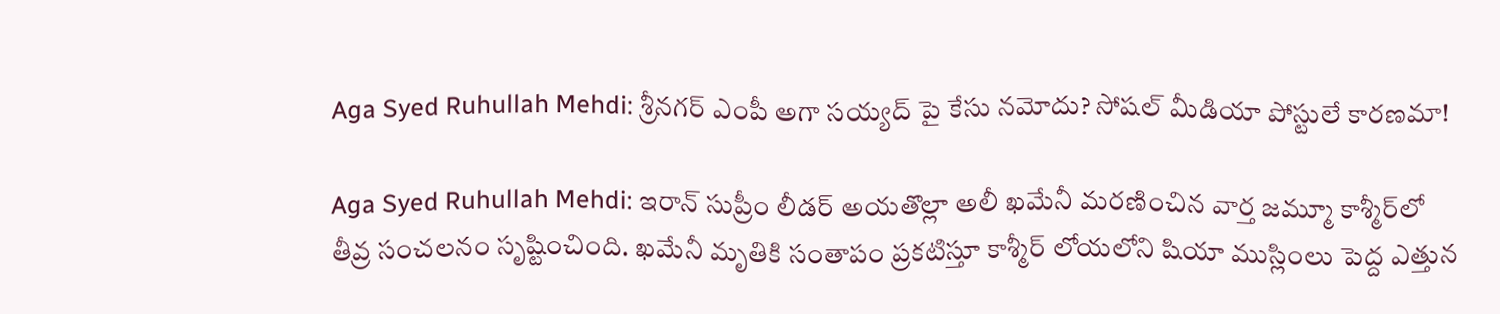Aga Syed Ruhullah Mehdi: శ్రీనగర్ ఎంపీ అగా సయ్యద్ పై కేసు నమోదు? సోషల్ మీడియా పోస్టులే కారణమా!

Aga Syed Ruhullah Mehdi: ఇరాన్ సుప్రీం లీడర్ అయతొల్లా అలీ ఖమేనీ మరణించిన వార్త జమ్మూ కాశ్మీర్‌లో తీవ్ర సంచలనం సృష్టించింది. ఖమేనీ మృతికి సంతాపం ప్రకటిస్తూ కాశ్మీర్ లోయలోని షియా ముస్లింలు పెద్ద ఎత్తున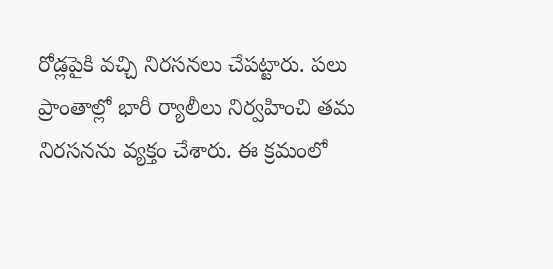రోడ్లపైకి వచ్చి నిరసనలు చేపట్టారు. పలు ప్రాంతాల్లో భారీ ర్యాలీలు నిర్వహించి తమ నిరసనను వ్యక్తం చేశారు. ఈ క్రమంలో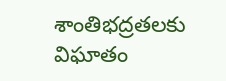శాంతిభద్రతలకు విఘాతం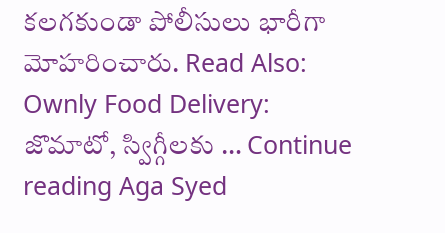కలగకుండా పోలీసులు భారీగా మోహరించారు. Read Also: Ownly Food Delivery: జొమాటో, స్విగ్గీలకు … Continue reading Aga Syed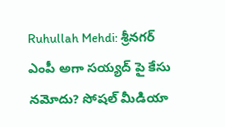Ruhullah Mehdi: శ్రీనగర్ ఎంపీ అగా సయ్యద్ పై కేసు నమోదు? సోషల్ మీడియా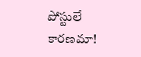పోస్టులే కారణమా!